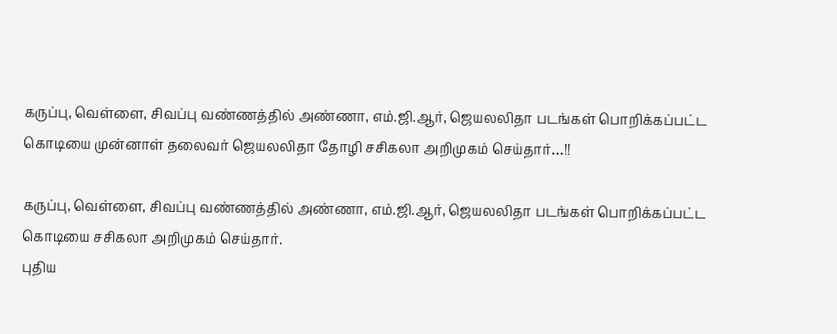கருப்பு, வெள்ளை, சிவப்பு வண்ணத்தில் அண்ணா, எம்.ஜி.ஆர், ஜெயலலிதா படங்கள் பொறிக்கப்பட்ட கொடியை முன்னாள் தலைவர் ஜெயலலிதா தோழி சசிகலா அறிமுகம் செய்தார்…!!

கருப்பு, வெள்ளை, சிவப்பு வண்ணத்தில் அண்ணா, எம்.ஜி.ஆர், ஜெயலலிதா படங்கள் பொறிக்கப்பட்ட கொடியை சசிகலா அறிமுகம் செய்தார்.
புதிய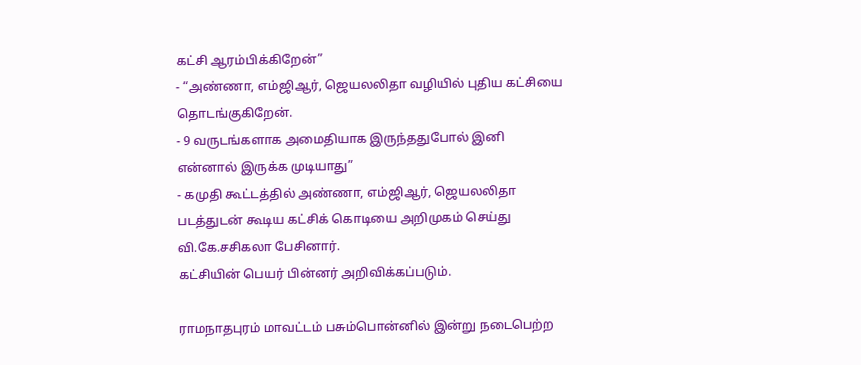கட்சி ஆரம்பிக்கிறேன்”
- “அண்ணா, எம்ஜிஆர், ஜெயலலிதா வழியில் புதிய கட்சியை தொடங்குகிறேன்.
- 9 வருடங்களாக அமைதியாக இருந்ததுபோல் இனி என்னால் இருக்க முடியாது”
- கமுதி கூட்டத்தில் அண்ணா, எம்ஜிஆர், ஜெயலலிதா படத்துடன் கூடிய கட்சிக் கொடியை அறிமுகம் செய்து வி.கே.சசிகலா பேசினார்.
கட்சியின் பெயர் பின்னர் அறிவிக்கப்படும்.

ராமநாதபுரம் மாவட்டம் பசும்பொன்னில் இன்று நடைபெற்ற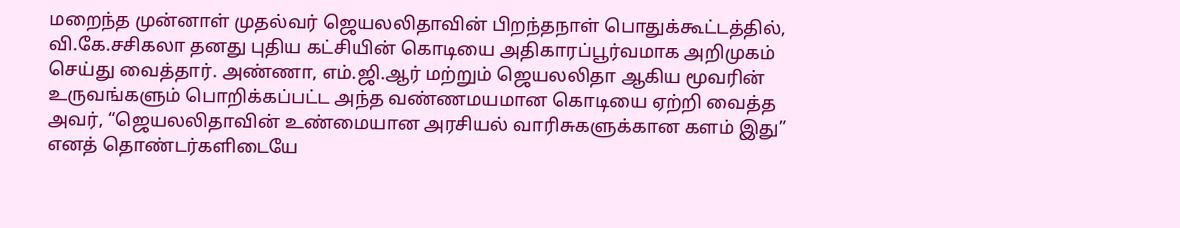மறைந்த முன்னாள் முதல்வர் ஜெயலலிதாவின் பிறந்தநாள் பொதுக்கூட்டத்தில், வி.கே.சசிகலா தனது புதிய கட்சியின் கொடியை அதிகாரப்பூர்வமாக அறிமுகம் செய்து வைத்தார். அண்ணா, எம்.ஜி.ஆர் மற்றும் ஜெயலலிதா ஆகிய மூவரின் உருவங்களும் பொறிக்கப்பட்ட அந்த வண்ணமயமான கொடியை ஏற்றி வைத்த அவர், “ஜெயலலிதாவின் உண்மையான அரசியல் வாரிசுகளுக்கான களம் இது” எனத் தொண்டர்களிடையே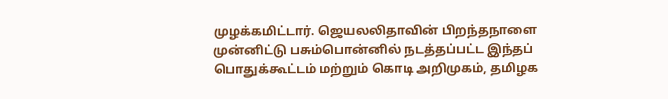முழக்கமிட்டார். ஜெயலலிதாவின் பிறந்தநாளை முன்னிட்டு பசும்பொன்னில் நடத்தப்பட்ட இந்தப் பொதுக்கூட்டம் மற்றும் கொடி அறிமுகம், தமிழக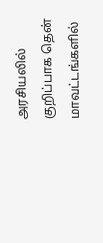அரசியலில் குறிப்பாக தென் மாவட்டங்களில்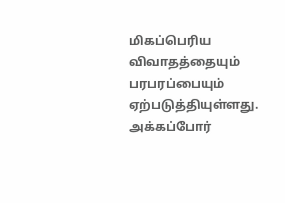மிகப்பெரிய விவாதத்தையும் பரபரப்பையும் ஏற்படுத்தியுள்ளது.
அக்கப்போர்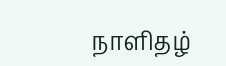நாளிதழ்